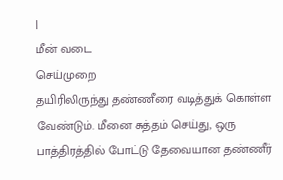|
மீன் வடை
செய்முறை
தயிரிலிருந்து தண்ணீரை வடித்துக் கொள்ள வேண்டும். மீனை சுத்தம் செய்து, ஒரு பாத்திரத்தில் போட்டு தேவையான தண்ணீர்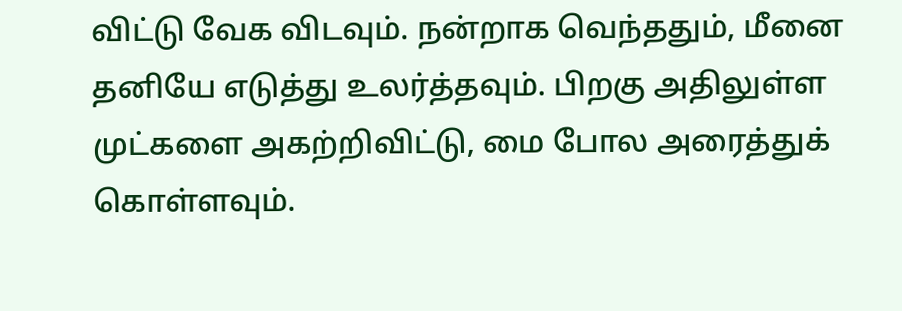விட்டு வேக விடவும். நன்றாக வெந்ததும், மீனை தனியே எடுத்து உலர்த்தவும். பிறகு அதிலுள்ள முட்களை அகற்றிவிட்டு, மை போல அரைத்துக் கொள்ளவும்.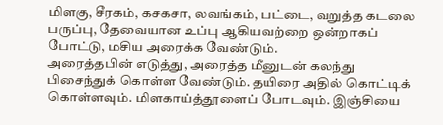மிளகு, சீரகம், கசகசா, லவங்கம், பட்டை, வறுத்த கடலை பருப்பு, தேவையான உப்பு ஆகியவற்றை ஒன்றாகப் போட்டு, மசிய அரைக்க வேண்டும்.
அரைத்தபின் எடுத்து, அரைத்த மீனுடன் கலந்து பிசைந்துக் கொள்ள வேண்டும். தயிரை அதில் கொட்டிக் கொள்ளவும். மிளகாய்த்தூளைப் போடவும். இஞ்சியை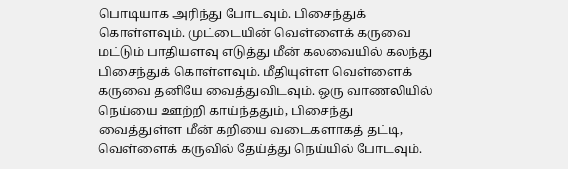பொடியாக அரிந்து போடவும். பிசைந்துக் கொள்ளவும். முட்டையின் வெள்ளைக் கருவை மட்டும் பாதியளவு எடுத்து மீன் கலவையில் கலந்து பிசைந்துக் கொள்ளவும். மீதியுள்ள வெள்ளைக் கருவை தனியே வைத்துவிடவும். ஒரு வாணலியில் நெய்யை ஊற்றி காய்ந்ததும், பிசைந்து வைத்துள்ள மீன் கறியை வடைகளாகத் தட்டி, வெள்ளைக் கருவில் தேய்த்து நெய்யில் போடவும்.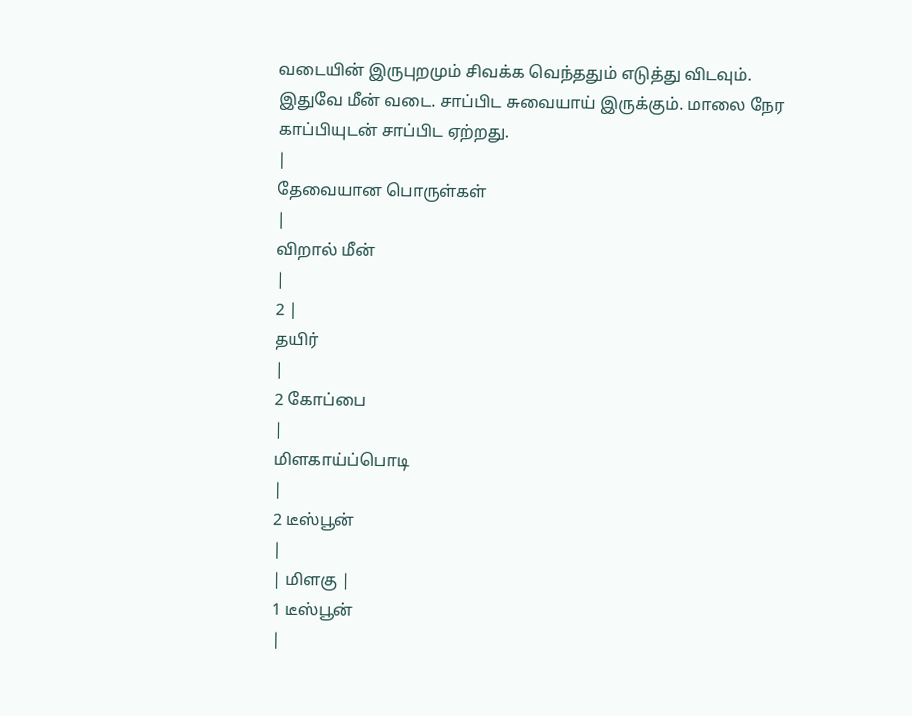வடையின் இருபுறமும் சிவக்க வெந்ததும் எடுத்து விடவும். இதுவே மீன் வடை. சாப்பிட சுவையாய் இருக்கும். மாலை நேர காப்பியுடன் சாப்பிட ஏற்றது.
|
தேவையான பொருள்கள்
|
விறால் மீன்
|
2 |
தயிர்
|
2 கோப்பை
|
மிளகாய்ப்பொடி
|
2 டீஸ்பூன்
|
| மிளகு |
1 டீஸ்பூன்
|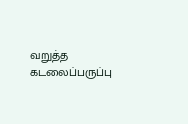வறுத்த கடலைப்பருப்பு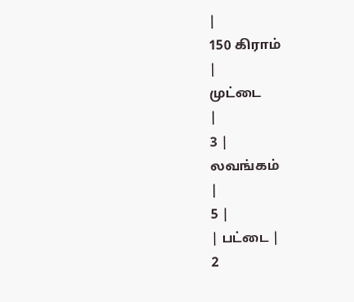|
150 கிராம்
|
முட்டை
|
3 |
லவங்கம்
|
5 |
| பட்டை |
2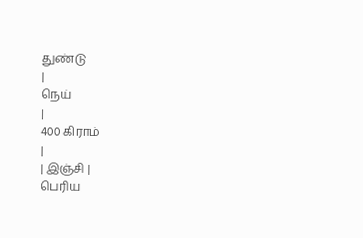துண்டு
|
நெய்
|
400 கிராம்
|
| இஞ்சி |
பெரிய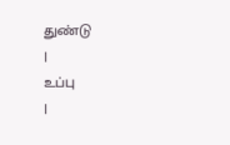துண்டு
|
உப்பு
|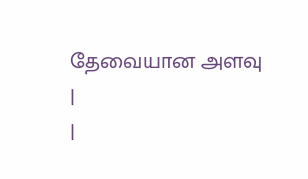தேவையான அளவு
|
|